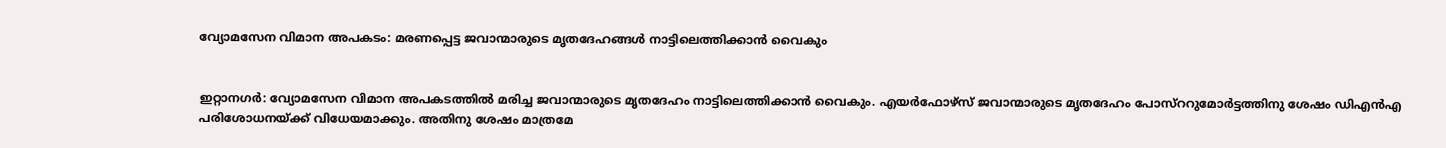വ്യോമസേന വിമാന അപകടം: മരണപ്പെട്ട ജവാന്മാരുടെ മൃതദേഹങ്ങള്‍ നാട്ടിലെത്തിക്കാന്‍ വൈകും


ഇറ്റാനഗര്‍: വ്യോമസേന വിമാന അപകടത്തില്‍ മരിച്ച ജവാന്മാരുടെ മൃതദേഹം നാട്ടിലെത്തിക്കാന്‍ വൈകും. എയര്‍ഫോഴ്‌സ് ജവാന്മാരുടെ മൃതദേഹം പോസ്‌ററുമോര്‍ട്ടത്തിനു ശേഷം ഡിഎന്‍എ പരിശോധനയ്ക്ക് വിധേയമാക്കും. അതിനു ശേഷം മാത്രമേ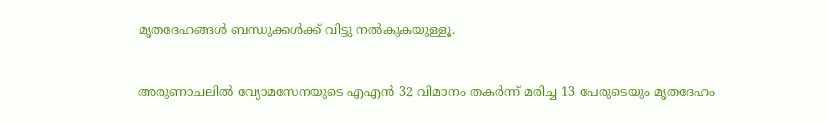മൃതദേഹങ്ങള്‍ ബന്ധുക്കള്‍ക്ക് വിട്ടു നല്‍കുകയുള്ളൂ.


അരുണാചലില്‍ വ്യോമസേനയുടെ എഎന്‍ 32 വിമാനം തകര്‍ന്ന് മരിച്ച 13 പേരുടെയും മൃതദേഹം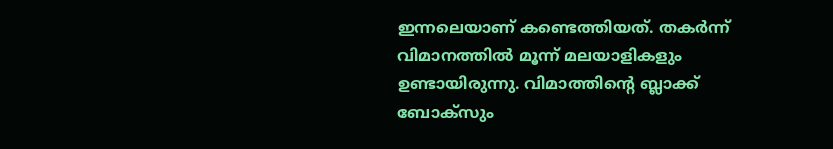ഇന്നലെയാണ് കണ്ടെത്തിയത്. തകര്‍ന്ന് വിമാനത്തില്‍ മൂന്ന് മലയാളികളും ഉണ്ടായിരുന്നു. വിമാത്തിന്റെ ബ്ലാക്ക് ബോക്‌സും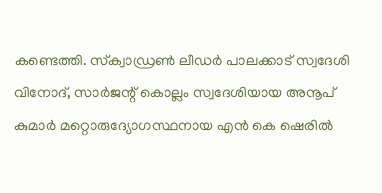കണ്ടെത്തി. സ്‌ക്വാഡ്രണ്‍ ലീഡര്‍ പാലക്കാട് സ്വദേശി വിനോദ്, സാര്‍ജന്റ് കൊല്ലം സ്വദേശിയായ അനൂപ് കുമാര്‍ മറ്റൊരുദ്യോഗസ്ഥനായ എന്‍ കെ ഷെരില്‍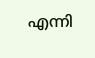എന്നി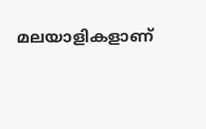മലയാളികളാണ്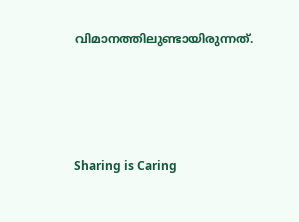വിമാനത്തിലുണ്ടായിരുന്നത്.




Sharing is Caring